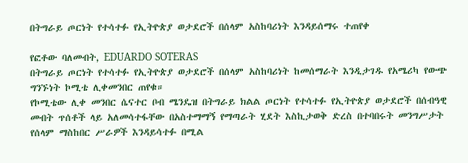በትግራይ ጦርነት የተሳተፉ የኢትዮጵያ ወታደሮች በሰላም አስከባሪነት እንዳይሰማሩ ተጠየቀ

የፎቶው ባለመብት, EDUARDO SOTERAS
በትግራይ ጦርነት የተሳተፉ የኢትዮጵያ ወታደሮች በሰላም አስከባሪነት ከመሰማራት እንዲታገዱ የአሜሪካ የውጭ ግንኙነት ኮሚቴ ሊቀመንበር ጠየቁ።
የኮሚቴው ሊቀ መንበር ሴናተር ቦብ ሜንዴዝ በትግራይ ክልል ጦርነት የተሳተፉ የኢትዮጵያ ወታደሮች በሰብዓዊ መብት ጥሰቶች ላይ አለመሳተፋቸው በአስተማማኝ የማጣራት ሂደት እስኪታወቅ ድረስ በተባበሩት መንግሥታት የሰላም ማስከበር ሥራዎች እንዳይሳተፉ በሚል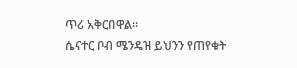ጥሪ አቅርበዋል።
ሴናተር ቦብ ሜንዴዝ ይህንን የጠየቁት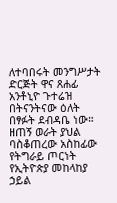ለተባበሩት መንግሥታት ድርጅት ዋና ጸሐፊ አንቶኒዮ ጉተሬዝ በትናንትናው ዕለት በፃፉት ደብዳቤ ነው።
ዘጠኝ ወራት ያህል ባስቆጠረው አስከፊው የትግራይ ጦርነት የኢትዮጵያ መከላከያ ኃይል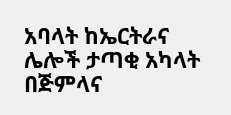አባላት ከኤርትራና ሌሎች ታጣቂ አካላት በጅምላና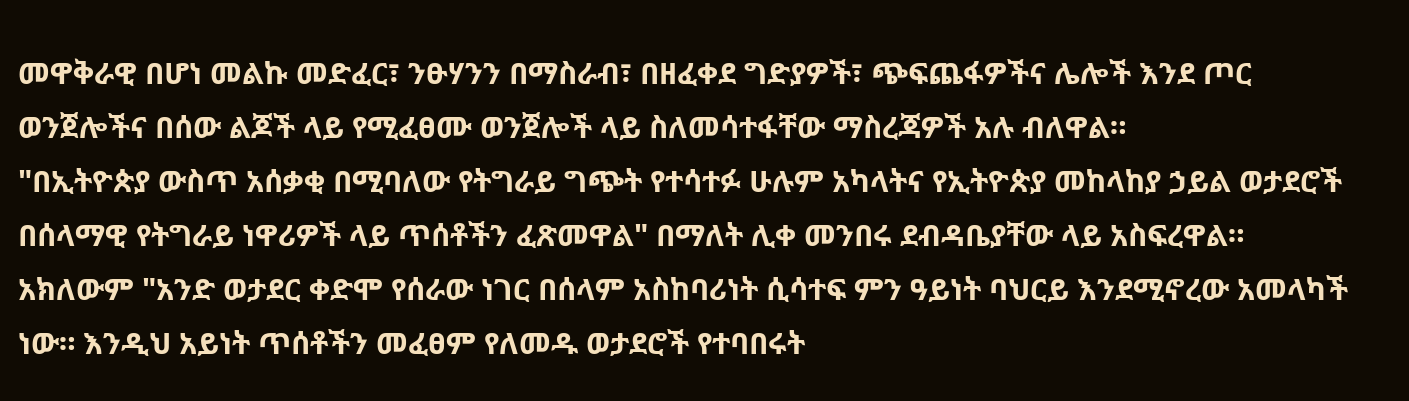መዋቅራዊ በሆነ መልኩ መድፈር፣ ንፁሃንን በማስራብ፣ በዘፈቀደ ግድያዎች፣ ጭፍጨፋዎችና ሌሎች እንደ ጦር ወንጀሎችና በሰው ልጆች ላይ የሚፈፀሙ ወንጀሎች ላይ ስለመሳተፋቸው ማስረጃዎች አሉ ብለዋል።
"በኢትዮጵያ ውስጥ አሰቃቂ በሚባለው የትግራይ ግጭት የተሳተፉ ሁሉም አካላትና የኢትዮጵያ መከላከያ ኃይል ወታደሮች በሰላማዊ የትግራይ ነዋሪዎች ላይ ጥሰቶችን ፈጽመዋል" በማለት ሊቀ መንበሩ ደብዳቤያቸው ላይ አስፍረዋል።
አክለውም "አንድ ወታደር ቀድሞ የሰራው ነገር በሰላም አስከባሪነት ሲሳተፍ ምን ዓይነት ባህርይ እንደሚኖረው አመላካች ነው። እንዲህ አይነት ጥሰቶችን መፈፀም የለመዱ ወታደሮች የተባበሩት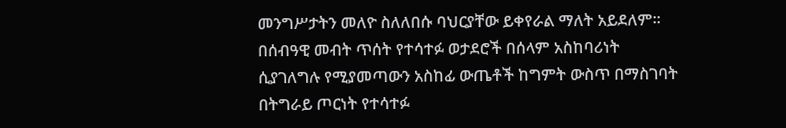መንግሥታትን መለዮ ስለለበሱ ባህርያቸው ይቀየራል ማለት አይደለም። በሰብዓዊ መብት ጥሰት የተሳተፉ ወታደሮች በሰላም አስከባሪነት ሲያገለግሉ የሚያመጣውን አስከፊ ውጤቶች ከግምት ውስጥ በማስገባት በትግራይ ጦርነት የተሳተፉ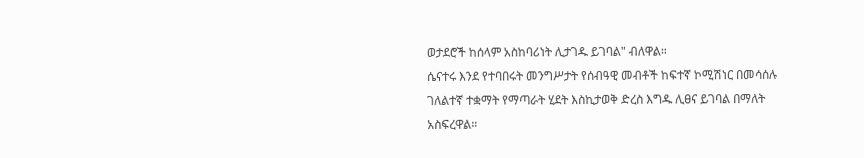ወታደሮች ከሰላም አስከባሪነት ሊታገዱ ይገባል" ብለዋል።
ሴናተሩ እንደ የተባበሩት መንግሥታት የሰብዓዊ መብቶች ከፍተኛ ኮሚሽነር በመሳሰሉ ገለልተኛ ተቋማት የማጣራት ሂደት እስኪታወቅ ድረስ እግዱ ሊፀና ይገባል በማለት አስፍረዋል።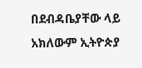በደብዳቤያቸው ላይ አክለውም ኢትዮጵያ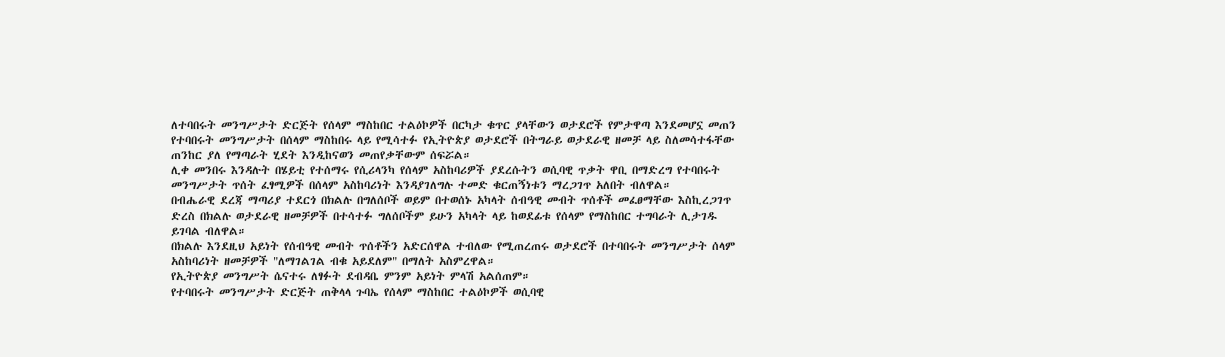ለተባበሩት መንግሥታት ድርጅት የሰላም ማስከበር ተልዕኮዎች በርካታ ቁጥር ያላቸውን ወታደሮች የምታዋጣ እንደመሆኗ መጠን የተባበሩት መንግሥታት በሰላም ማስከበሩ ላይ የሚሳተፉ የኢትዮጵያ ወታደሮች በትግራይ ወታደራዊ ዘመቻ ላይ ስለመሳተፋቸው ጠንከር ያለ የማጣራት ሂደት እንዲከናወን መጠየቃቸውም ሰፍሯል።
ሊቀ መንበሩ እንዳሉት በሄይቲ የተሰማሩ የሲሪላንካ የሰላም አስከባሪዎች ያደረሱትን ወሲባዊ ጥቃት ዋቢ በማድረግ የተባበሩት መንግሥታት ጥሰት ፈፃሚዎች በሰላም አስከባሪነት እንዳያገለግሉ ተመድ ቁርጠኝነቱን ማረጋገጥ አለበት ብለዋል።
በብሔራዊ ደረጃ ማጣሪያ ተደርጎ በክልሉ በግለሰቦች ወይም በተወሰኑ አካላት ሰብዓዊ መብት ጥሰቶች መፈፀማቸው እስኪረጋገጥ ድረስ በክልሉ ወታደራዊ ዘመቻዎች በተሳተፉ ግለሰቦችም ይሁን አካላት ላይ ከወደፊቱ የሰላም የማስከበር ተግባራት ሊታገዱ ይገባል ብለዋል።
በክልሉ እንደዚህ አይነት የሰብዓዊ መብት ጥሰቶችን አድርሰዋል ተብለው የሚጠረጠሩ ወታደሮች በተባበሩት መንግሥታት ሰላም አስከባሪነት ዘመቻዎች "ለማገልገል ብቁ አይደለም" በማለት አስምረዋል።
የኢትዮጵያ መንግሥት ሴናተሩ ለፃፉት ደብዳቤ ምንም አይነት ምላሽ አልሰጠም።
የተባበሩት መንግሥታት ድርጅት ጠቅላላ ጉባኤ የሰላም ማስከበር ተልዕኮዎች ወሲባዊ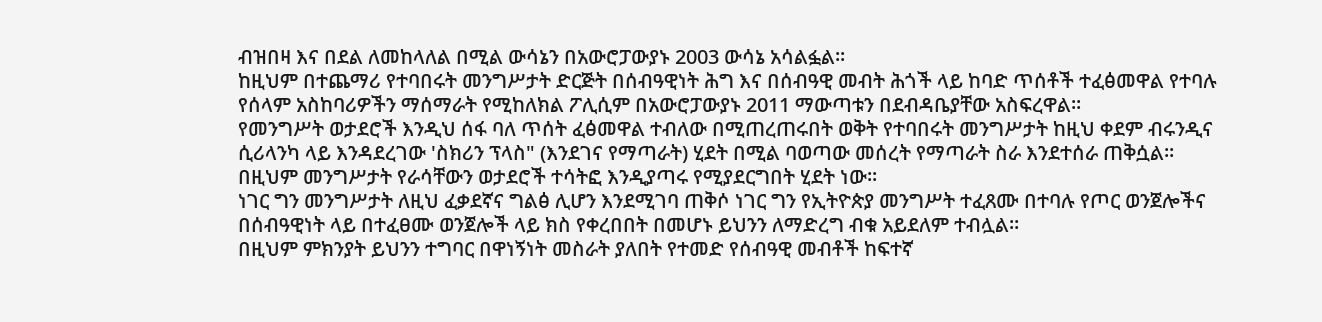ብዝበዛ እና በደል ለመከላለል በሚል ውሳኔን በአውሮፓውያኑ 2003 ውሳኔ አሳልፏል።
ከዚህም በተጨማሪ የተባበሩት መንግሥታት ድርጅት በሰብዓዊነት ሕግ እና በሰብዓዊ መብት ሕጎች ላይ ከባድ ጥሰቶች ተፈፅመዋል የተባሉ የሰላም አስከባሪዎችን ማሰማራት የሚከለክል ፖሊሲም በአውሮፓውያኑ 2011 ማውጣቱን በደብዳቤያቸው አስፍረዋል።
የመንግሥት ወታደሮች እንዲህ ሰፋ ባለ ጥሰት ፈፅመዋል ተብለው በሚጠረጠሩበት ወቅት የተባበሩት መንግሥታት ከዚህ ቀደም ብሩንዲና ሲሪላንካ ላይ እንዳደረገው 'ስክሪን ፕላስ" (እንደገና የማጣራት) ሂደት በሚል ባወጣው መሰረት የማጣራት ስራ እንደተሰራ ጠቅሷል።
በዚህም መንግሥታት የራሳቸውን ወታደሮች ተሳትፎ እንዲያጣሩ የሚያደርግበት ሂደት ነው።
ነገር ግን መንግሥታት ለዚህ ፈቃደኛና ግልፅ ሊሆን እንደሚገባ ጠቅሶ ነገር ግን የኢትዮጵያ መንግሥት ተፈጸሙ በተባሉ የጦር ወንጀሎችና በሰብዓዊነት ላይ በተፈፀሙ ወንጀሎች ላይ ክስ የቀረበበት በመሆኑ ይህንን ለማድረግ ብቁ አይደለም ተብሏል።
በዚህም ምክንያት ይህንን ተግባር በዋነኝነት መስራት ያለበት የተመድ የሰብዓዊ መብቶች ከፍተኛ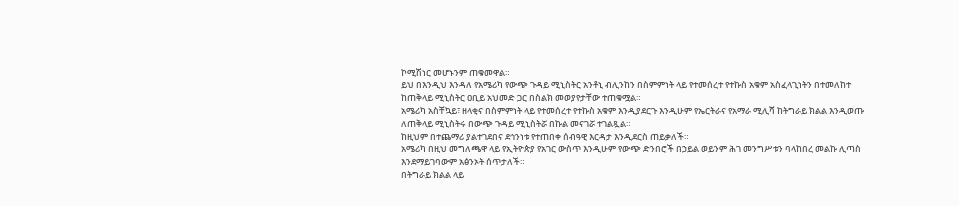ኮሚሽነር መሆኑንም ጠቁመዋል።
ይህ በእንዲህ እንዳለ የአሜሪካ የውጭ ጉዳይ ሚኒስትር አንቶኒ ብሊንከን በስምምነት ላይ የተመሰረተ የተኩስ አቁም አስፈላጊነትን በተመለከተ ከጠቅላይ ሚኒስትር ዐቢይ አህመድ ጋር በስልክ መወያየታቸው ተጠቁሟል።
አሜሪካ አስቸኳይ፣ ዘላቂና በስምምነት ላይ የተመሰረተ የተኩስ አቁም እንዲያደርጉ እንዲሁም የኤርትራና የአማራ ሚሊሻ ከትግራይ ክልል እንዲወጡ ለጠቅላይ ሚኒስትሩ በውጭ ጉዳይ ሚኒስትሯ በኩል መናገሯ ተገልጿል።
ከዚህም በተጨማሪ ያልተገደበና ደኅንነቱ የተጠበቀ ሰብዓዊ እርዳታ እንዲደርስ ጠይቃለች።
አሜሪካ በዚህ መግለጫዋ ላይ የኢትዮጵያ የአገር ውስጥ እንዲሁም የውጭ ድንበሮች በኃይል ወይንም ሕገ መንግሥቱን ባላከበረ መልኩ ሊጣስ እንደማይገባውም አፅንኦት ሰጥታለች።
በትግራይ ክልል ላይ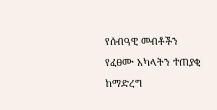የሰብዓዊ መብቶችን የፈፀሙ አካላትን ተጠያቂ ከማድረግ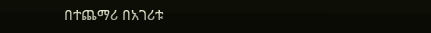በተጨማሪ በአገሪቱ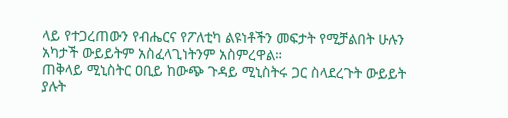ላይ የተጋረጠውን የብሔርና የፖለቲካ ልዩነቶችን መፍታት የሚቻልበት ሁሉን አካታች ውይይትም አስፈላጊነትንም አስምረዋል።
ጠቅላይ ሚኒስትር ዐቢይ ከውጭ ጉዳይ ሚኒስትሩ ጋር ስላደረጉት ውይይት ያሉት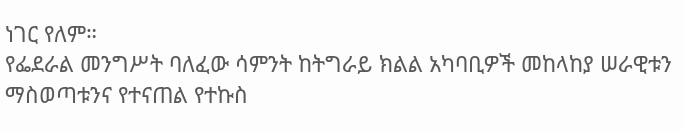ነገር የለም።
የፌደራል መንግሥት ባለፈው ሳምንት ከትግራይ ክልል አካባቢዎች መከላከያ ሠራዊቱን ማስወጣቱንና የተናጠል የተኩስ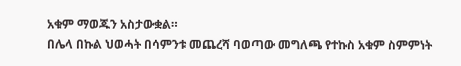አቁም ማወጁን አስታውቋል።
በሌላ በኩል ህወሓት በሳምንቱ መጨረሻ ባወጣው መግለጫ የተኩስ አቁም ስምምነት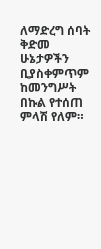ለማድረግ ሰባት ቅድመ ሁኔታዎችን ቢያስቀምጥም ከመንግሥት በኩል የተሰጠ ምላሽ የለም።